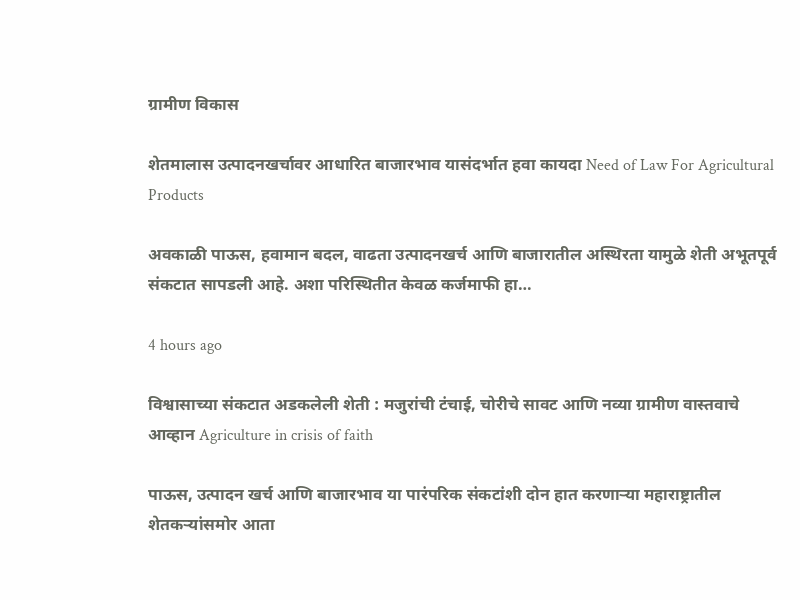ग्रामीण विकास

शेतमालास उत्पादनखर्चावर आधारित बाजारभाव यासंदर्भात हवा कायदा Need of Law For Agricultural Products

अवकाळी पाऊस, हवामान बदल, वाढता उत्पादनखर्च आणि बाजारातील अस्थिरता यामुळे शेती अभूतपूर्व संकटात सापडली आहे. अशा परिस्थितीत केवळ कर्जमाफी हा…

4 hours ago

विश्वासाच्या संकटात अडकलेली शेती : मजुरांची टंचाई, चोरीचे सावट आणि नव्या ग्रामीण वास्तवाचे आव्हान Agriculture in crisis of faith

पाऊस, उत्पादन खर्च आणि बाजारभाव या पारंपरिक संकटांशी दोन हात करणाऱ्या महाराष्ट्रातील शेतकऱ्यांसमोर आता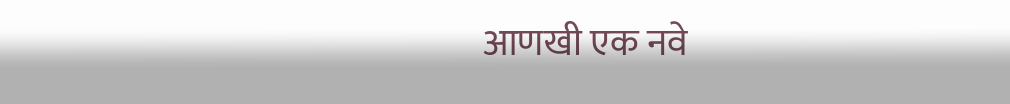आणखी एक नवे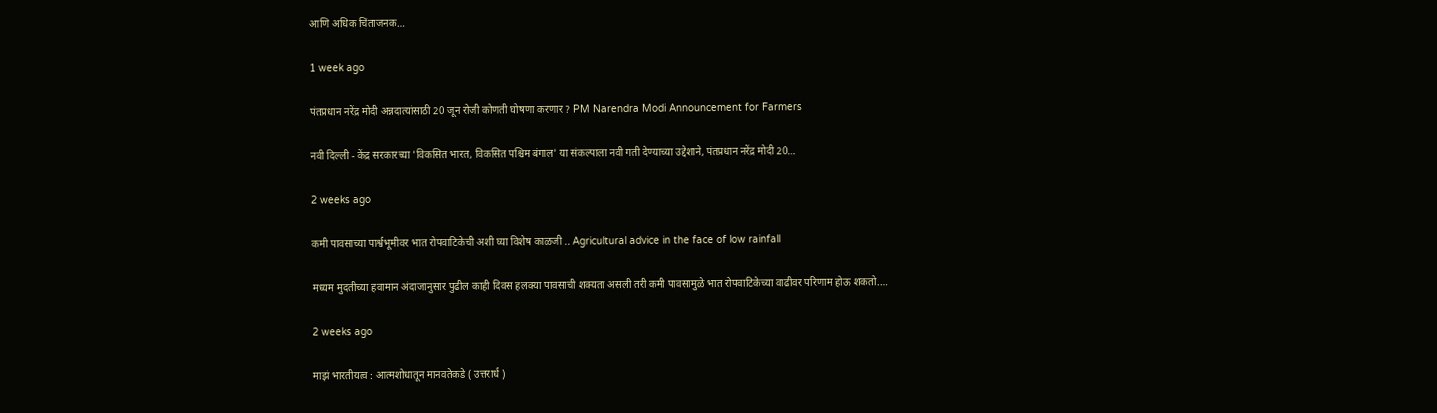आणि अधिक चिंताजनक…

1 week ago

पंतप्रधान नरेंद्र मोदी अन्नदात्यांसाठी 20 जून रोजी कोणती घोषणा करणार ? PM Narendra Modi Announcement for Farmers

नवी दिल्ली - केंद्र सरकारच्या 'विकसित भारत, विकसित पश्चिम बंगाल' या संकल्पाला नवी गती देण्याच्या उद्देशाने, पंतप्रधान नरेंद्र मोदी 20…

2 weeks ago

कमी पावसाच्या पार्श्वभूमीवर भात रोपवाटिकेची अशी घ्या विशेष काळजी .. Agricultural advice in the face of low rainfall

मध्यम मुदतीच्या हवामान अंदाजानुसार पुढील काही दिवस हलक्या पावसाची शक्यता असली तरी कमी पावसामुळे भात रोपवाटिकेच्या वाढीवर परिणाम होऊ शकतो.…

2 weeks ago

माझं भारतीयत्व : आत्मशोधातून मानवतेकडे ( उत्तरार्ध )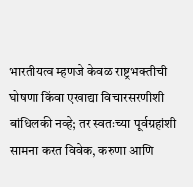भारतीयत्व म्हणजे केवळ राष्ट्रभक्तीची घोषणा किंवा एखाद्या विचारसरणीशी बांधिलकी नव्हे; तर स्वतःच्या पूर्वग्रहांशी सामना करत विवेक, करुणा आणि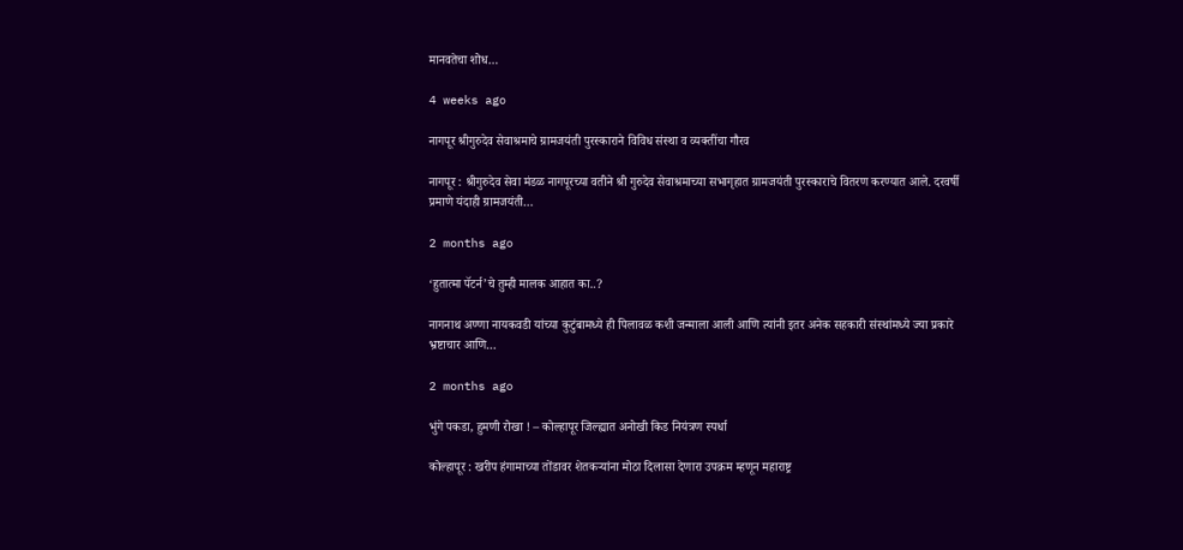मानवतेचा शोध…

4 weeks ago

नागपूर श्रीगुरुदेव सेवाश्रमाचे ग्रामजयंती पुरस्काराने विविध संस्था व व्यक्तींचा गौरव

नागपूर : श्रीगुरुदेव सेवा मंडळ नागपूरच्या वतीने श्री गुरुदेव सेवाश्रमाच्या सभागृहात ग्रामजयंती पुरस्काराचे वितरण करण्यात आले. दरवर्षी प्रमाणे यंदाही ग्रामजयंती…

2 months ago

‘हुतात्मा पॅटर्न’चे तुम्ही मालक आहात का..?

नागनाथ अण्णा नायकवडी यांच्या कुटुंबामध्ये ही पिलावळ कशी जन्माला आली आणि त्यांनी इतर अनेक सहकारी संस्थांमध्ये ज्या प्रकारे भ्रष्टाचार आणि…

2 months ago

भुंगे पकडा, हुमणी रोखा ! – कोल्हापूर जिल्ह्यात अनोखी किड नियंत्रण स्पर्धा

कोल्हापूर : खरीप हंगामाच्या तोंडावर शेतकऱ्यांना मोठा दिलासा देणारा उपक्रम म्हणून महाराष्ट्र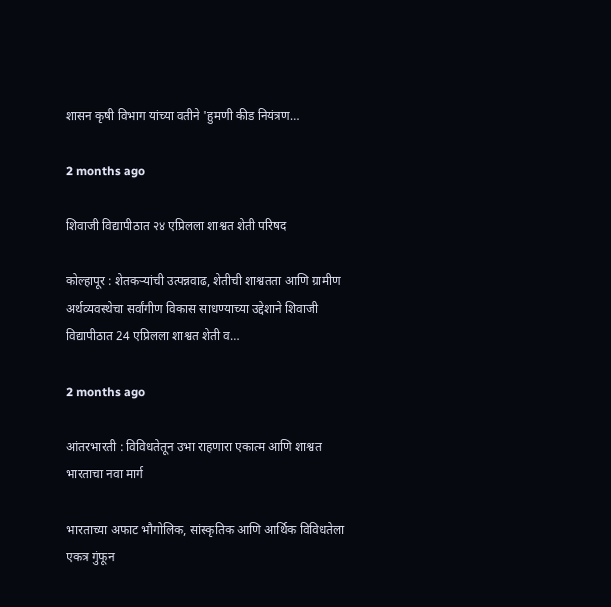शासन कृषी विभाग यांच्या वतीने 'हुमणी कीड नियंत्रण…

2 months ago

शिवाजी विद्यापीठात २४ एप्रिलला शाश्वत शेती परिषद

कोल्हापूर : शेतकऱ्यांची उत्पन्नवाढ, शेतीची शाश्वतता आणि ग्रामीण अर्थव्यवस्थेचा सर्वांगीण विकास साधण्याच्या उद्देशाने शिवाजी विद्यापीठात 24 एप्रिलला शाश्वत शेती व…

2 months ago

आंतरभारती : विविधतेतून उभा राहणारा एकात्म आणि शाश्वत भारताचा नवा मार्ग

भारताच्या अफाट भौगोलिक, सांस्कृतिक आणि आर्थिक विविधतेला एकत्र गुंफून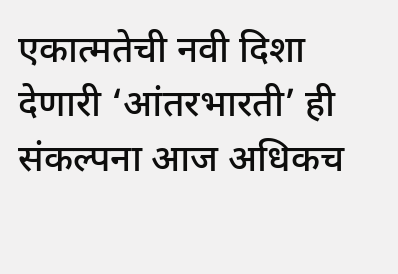एकात्मतेची नवी दिशा देणारी ‘आंतरभारती’ ही संकल्पना आज अधिकच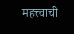महत्त्वाची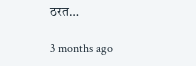ठरत…

3 months ago